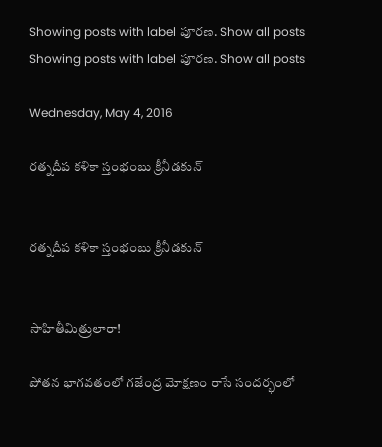Showing posts with label పూరణ. Show all posts
Showing posts with label పూరణ. Show all posts

Wednesday, May 4, 2016

రత్నదీప కళికా స్తంభంబు క్రీనీడకున్


రత్నదీప కళికా స్తంభంబు క్రీనీడకున్


సాహితీమిత్రులారా!

పోతన భాగవతంలో గజేంద్ర మోక్షణం రాసే సందర్భంలో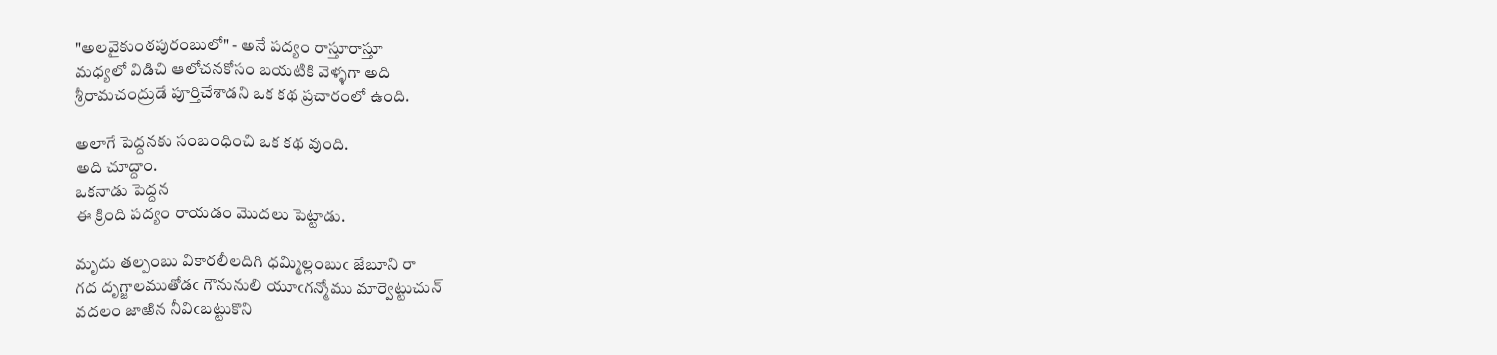"అలవైకుంఠపురంబులో" - అనే పద్యం రాస్తూరాస్తూ
మధ్యలో విడిచి ఆలోచనకోసం బయటికి వెళ్ళగా అది
శ్రీరామచంద్రుడే పూర్తిచేశాడని ఒక కథ ప్రచారంలో ఉంది.

అలాగే పెద్దనకు సంబంధించి ఒక కథ వుంది.
అది చూద్దాం.
ఒకనాడు పెద్దన
ఈ క్రింది పద్యం రాయడం మొదలు పెట్టాడు.

మృదు తల్పంబు వికారలీలదిగి ధమ్మిల్లంబుఁ జేబూని రా
గద దృగ్జాలముతోడఁ గౌనునులి యూఁగన్మోము మార్వెట్టుచున్
వదలం జాఱిన నీవిఁబట్టుకొని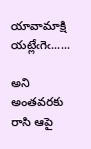యావామాక్షి యట్లేఁగెఁ......

అని అంతవరకు రాసి ఆపై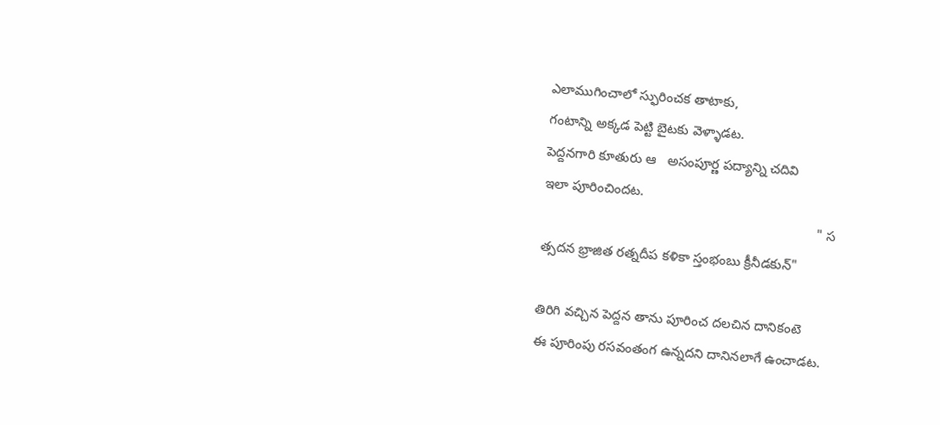ఎలాముగించాలో స్ఫురించక తాటాకు,
గంటాన్ని అక్కడ పెట్టి బైటకు వెళ్ళాడట.
పెద్దనగారి కూతురు ఆ   అసంపూర్ణ పద్యాన్ని చదివి
ఇలా పూరించిందట.
                                                                           " స
త్సదన భ్రాజిత రత్నదీప కళికా స్తంభంబు క్రీనీడకున్"

తిరిగి వచ్చిన పెద్దన తాను పూరించ దలచిన దానికంటె
ఈ పూరింపు రసవంతంగ ఉన్నదని దానినలాగే ఉంచాడట.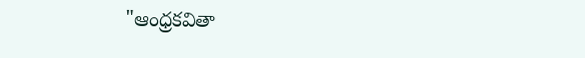"ఆంధ్రకవితా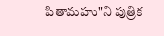పితామహు"ని పుత్రిక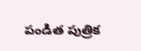పండిత పుత్రిక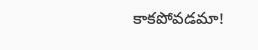కాకపోవడమా!